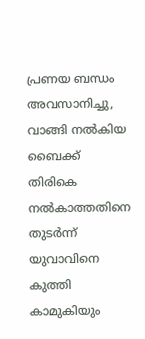പ്രണയ ബന്ധം അവസാനിച്ചു, വാങ്ങി നല്‍കിയ ബൈക്ക് തിരികെ നല്‍കാത്തതിനെ തുടര്‍ന്ന് യുവാവിനെ കുത്തി കാമുകിയും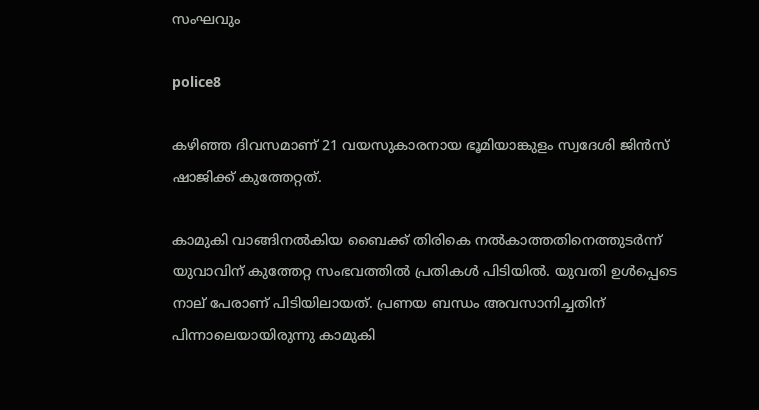സംഘവും

police8

കഴിഞ്ഞ ദിവസമാണ് 21 വയസുകാരനായ ഭൂമിയാങ്കുളം സ്വദേശി ജിന്‍സ് ഷാജിക്ക് കുത്തേറ്റത്.

കാമുകി വാങ്ങിനല്‍കിയ ബൈക്ക് തിരികെ നല്‍കാത്തതിനെത്തുടര്‍ന്ന് യുവാവിന് കുത്തേറ്റ സംഭവത്തില്‍ പ്രതികള്‍ പിടിയില്‍. യുവതി ഉള്‍പ്പെടെ നാല് പേരാണ് പിടിയിലായത്. പ്രണയ ബന്ധം അവസാനിച്ചതിന് പിന്നാലെയായിരുന്നു കാമുകി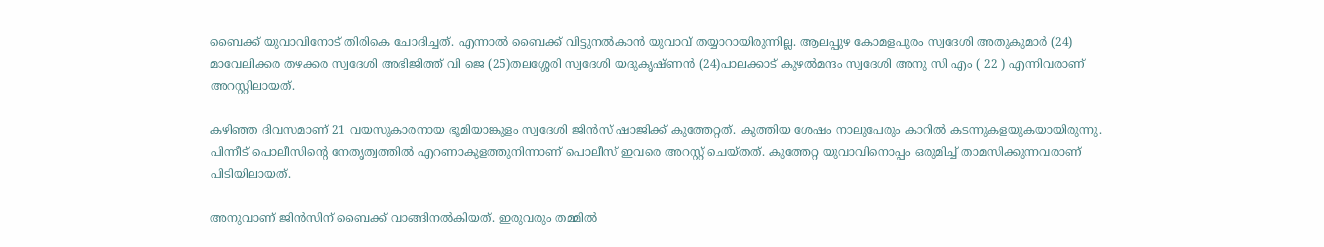ബൈക്ക് യുവാവിനോട് തിരികെ ചോദിച്ചത്. എന്നാല്‍ ബൈക്ക് വിട്ടുനല്‍കാന്‍ യുവാവ് തയ്യാറായിരുന്നില്ല. ആലപ്പുഴ കോമളപുരം സ്വദേശി അതുകുമാര്‍ (24) മാവേലിക്കര തഴക്കര സ്വദേശി അഭിജിത്ത് വി ജെ (25)തലശ്ശേരി സ്വദേശി യദുകൃഷ്ണന്‍ (24)പാലക്കാട് കുഴല്‍മന്ദം സ്വദേശി അനു സി എം ( 22 ) എന്നിവരാണ് അറസ്റ്റിലായത്.

കഴിഞ്ഞ ദിവസമാണ് 21 വയസുകാരനായ ഭൂമിയാങ്കുളം സ്വദേശി ജിന്‍സ് ഷാജിക്ക് കുത്തേറ്റത്. കുത്തിയ ശേഷം നാലുപേരും കാറില്‍ കടന്നുകളയുകയായിരുന്നു. പിന്നീട് പൊലീസിന്റെ നേതൃത്വത്തില്‍ എറണാകുളത്തുനിന്നാണ് പൊലീസ് ഇവരെ അറസ്റ്റ് ചെയ്തത്. കുത്തേറ്റ യുവാവിനൊപ്പം ഒരുമിച്ച് താമസിക്കുന്നവരാണ് പിടിയിലായത്.

അനുവാണ് ജിന്‍സിന് ബൈക്ക് വാങ്ങിനല്‍കിയത്. ഇരുവരും തമ്മില്‍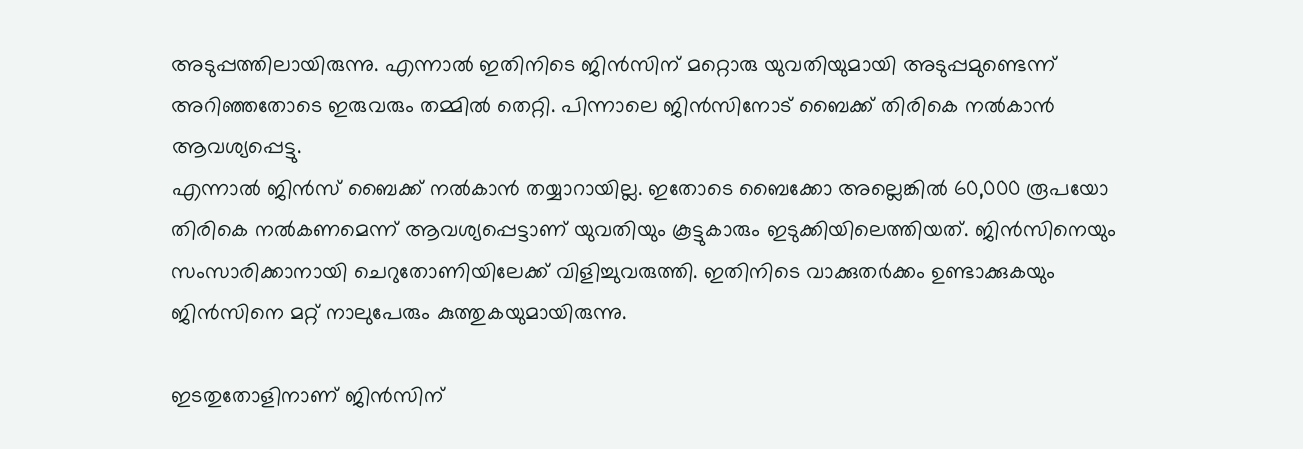അടുപ്പത്തിലായിരുന്നു. എന്നാല്‍ ഇതിനിടെ ജിന്‍സിന് മറ്റൊരു യുവതിയുമായി അടുപ്പമുണ്ടെന്ന് അറിഞ്ഞതോടെ ഇരുവരും തമ്മില്‍ തെറ്റി. പിന്നാലെ ജിന്‍സിനോട് ബൈക്ക് തിരികെ നല്‍കാന്‍ ആവശ്യപ്പെട്ടു.
എന്നാല്‍ ജിന്‍സ് ബൈക്ക് നല്‍കാന്‍ തയ്യാറായില്ല. ഇതോടെ ബൈക്കോ അല്ലെങ്കില്‍ 60,000 രൂപയോ തിരികെ നല്‍കണമെന്ന് ആവശ്യപ്പെട്ടാണ് യുവതിയും കൂട്ടുകാരും ഇടുക്കിയിലെത്തിയത്. ജിന്‍സിനെയും സംസാരിക്കാനായി ചെറുതോണിയിലേക്ക് വിളിച്ചുവരുത്തി. ഇതിനിടെ വാക്കുതര്‍ക്കം ഉണ്ടാക്കുകയും ജിന്‍സിനെ മറ്റ് നാലുപേരും കുത്തുകയുമായിരുന്നു.

ഇടതുതോളിനാണ് ജിന്‍സിന്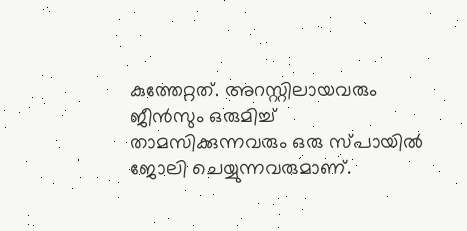കുത്തേറ്റത്. അറസ്റ്റിലായവരും ജീന്‍സും ഒരുമിച്ച് താമസിക്കുന്നവരും ഒരു സ്പായില്‍ ജോലി ചെയ്യുന്നവരുമാണ്.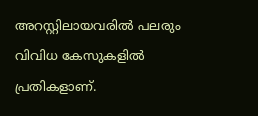അറസ്റ്റിലായവരില്‍ പലരും വിവിധ കേസുകളില്‍ പ്രതികളാണ്.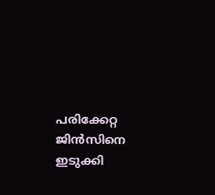പരിക്കേറ്റ ജിന്‍സിനെ ഇടുക്കി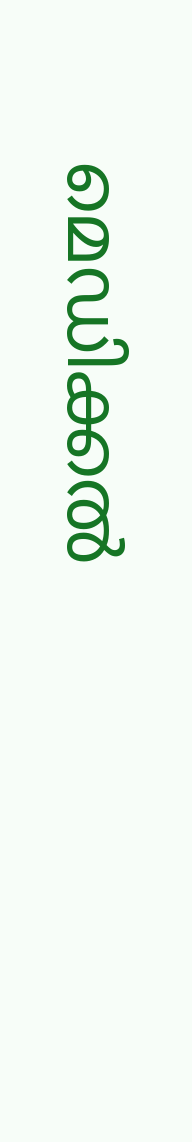മെഡിക്കല്‍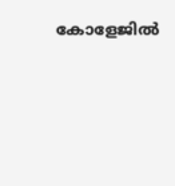കോളേജില്‍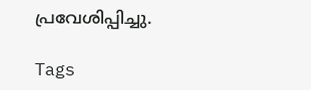പ്രവേശിപ്പിച്ചു.

Tags